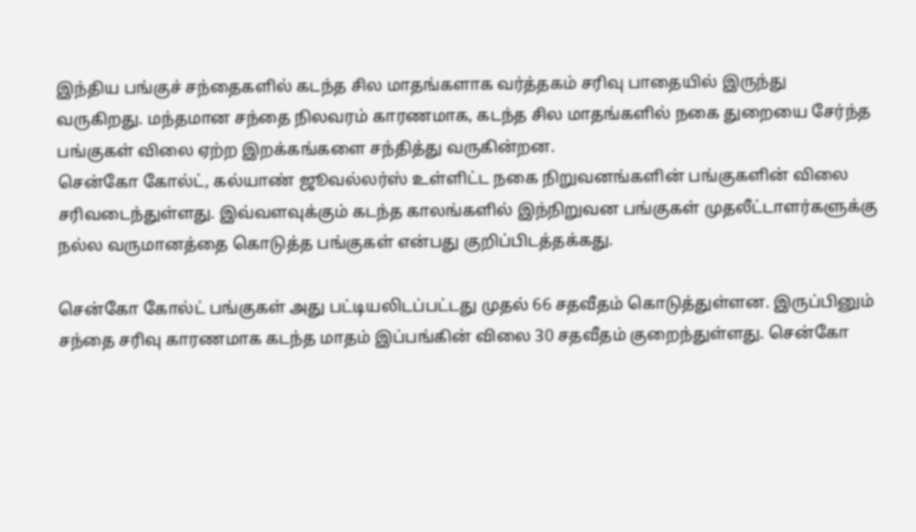இந்திய பங்குச் சந்தைகளில் கடந்த சில மாதங்களாக வர்த்தகம் சரிவு பாதையில் இருந்து வருகிறது. மந்தமான சந்தை நிலவரம் காரணமாக, கடந்த சில மாதங்களில் நகை துறையை சேர்ந்த பங்குகள் விலை ஏற்ற இறக்கங்களை சந்தித்து வருகின்றன.
சென்கோ கோல்ட், கல்யாண் ஜூவல்லர்ஸ் உள்ளிட்ட நகை நிறுவனங்களின் பங்குகளின் விலை சரிவடைந்துள்ளது. இவ்வளவுக்கும் கடந்த காலங்களில் இந்நிறுவன பங்குகள் முதலீட்டாளர்களுக்கு நல்ல வருமானத்தை கொடுத்த பங்குகள் என்பது குறிப்பிடத்தக்கது.

சென்கோ கோல்ட் பங்குகள் அது பட்டியலிடப்பட்டது முதல் 66 சதவீதம் கொடுத்துள்ளன. இருப்பினும் சந்தை சரிவு காரணமாக கடந்த மாதம் இப்பங்கின் விலை 30 சதவீதம் குறைந்துள்ளது. சென்கோ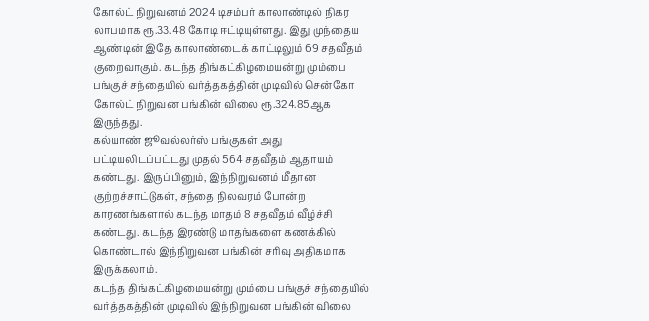கோல்ட் நிறுவனம் 2024 டிசம்பர் காலாண்டில் நிகர லாபமாக ரூ.33.48 கோடி ஈட்டியுள்ளது. இது முந்தைய ஆண்டின் இதே காலாண்டைக் காட்டிலும் 69 சதவீதம் குறைவாகும். கடந்த திங்கட்கிழமையன்று மும்பை பங்குச் சந்தையில் வர்த்தகத்தின் முடிவில் சென்கோ கோல்ட் நிறுவன பங்கின் விலை ரூ.324.85ஆக இருந்தது.
கல்யாண் ஜூவல்லர்ஸ் பங்குகள் அது பட்டியலிடப்பட்டது முதல் 564 சதவீதம் ஆதாயம் கண்டது. இருப்பினும், இந்நிறுவனம் மீதான குற்றச்சாட்டுகள், சந்தை நிலவரம் போன்ற காரணங்களால் கடந்த மாதம் 8 சதவீதம் வீழ்ச்சி கண்டது. கடந்த இரண்டு மாதங்களை கணக்கில் கொண்டால் இந்நிறுவன பங்கின் சரிவு அதிகமாக இருக்கலாம்.
கடந்த திங்கட்கிழமையன்று மும்பை பங்குச் சந்தையில் வர்த்தகத்தின் முடிவில் இந்நிறுவன பங்கின் விலை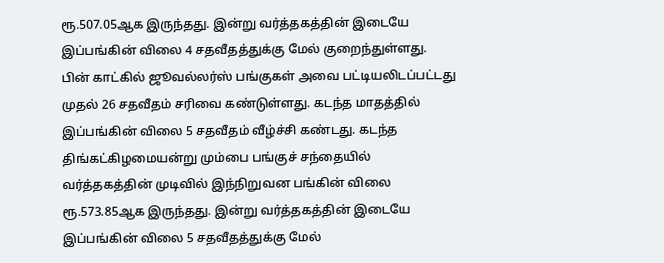ரூ.507.05ஆக இருந்தது. இன்று வர்த்தகத்தின் இடையே இப்பங்கின் விலை 4 சதவீதத்துக்கு மேல் குறைந்துள்ளது.
பின் காட்கில் ஜூவல்லர்ஸ் பங்குகள் அவை பட்டியலிடப்பட்டது முதல் 26 சதவீதம் சரிவை கண்டுள்ளது. கடந்த மாதத்தில் இப்பங்கின் விலை 5 சதவீதம் வீழ்ச்சி கண்டது. கடந்த திங்கட்கிழமையன்று மும்பை பங்குச் சந்தையில் வர்த்தகத்தின் முடிவில் இந்நிறுவன பங்கின் விலை ரூ.573.85ஆக இருந்தது. இன்று வர்த்தகத்தின் இடையே இப்பங்கின் விலை 5 சதவீதத்துக்கு மேல்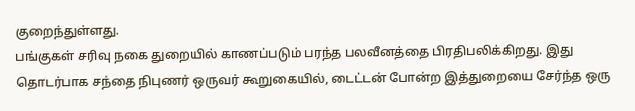குறைந்துள்ளது.
பங்குகள் சரிவு நகை துறையில் காணப்படும் பரந்த பலவீனத்தை பிரதிபலிக்கிறது. இது தொடர்பாக சந்தை நிபுணர் ஒருவர் கூறுகையில், டைட்டன் போன்ற இத்துறையை சேர்ந்த ஒரு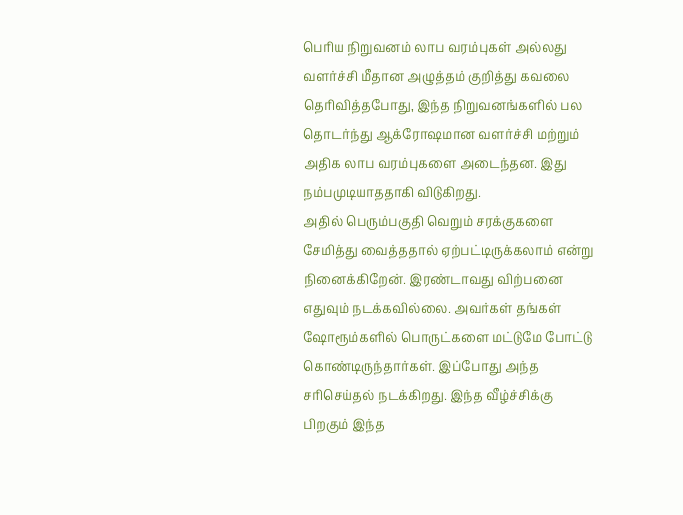பெரிய நிறுவனம் லாப வரம்புகள் அல்லது வளர்ச்சி மீதான அழுத்தம் குறித்து கவலை தெரிவித்தபோது, இந்த நிறுவனங்களில் பல தொடர்ந்து ஆக்ரோஷமான வளர்ச்சி மற்றும் அதிக லாப வரம்புகளை அடைந்தன. இது நம்பமுடியாததாகி விடுகிறது.
அதில் பெரும்பகுதி வெறும் சரக்குகளை சேமித்து வைத்ததால் ஏற்பட்டிருக்கலாம் என்று நினைக்கிறேன். இரண்டாவது விற்பனை எதுவும் நடக்கவில்லை. அவர்கள் தங்கள் ஷோரூம்களில் பொருட்களை மட்டுமே போட்டு கொண்டிருந்தார்கள். இப்போது அந்த சரிசெய்தல் நடக்கிறது. இந்த வீழ்ச்சிக்கு பிறகும் இந்த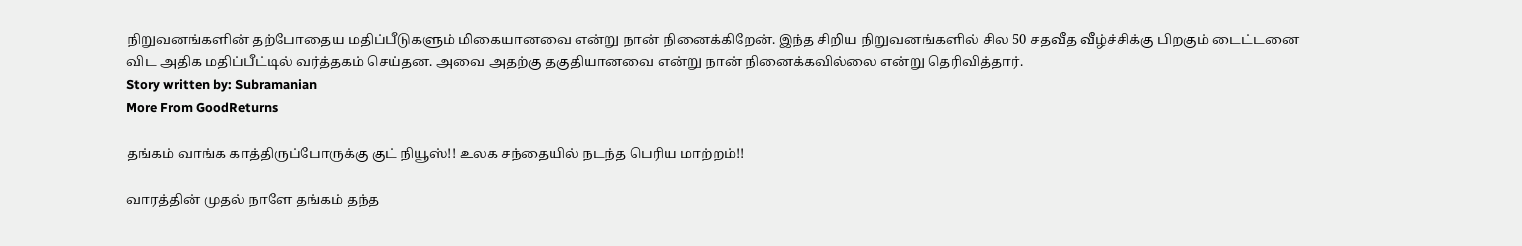நிறுவனங்களின் தற்போதைய மதிப்பீடுகளும் மிகையானவை என்று நான் நினைக்கிறேன். இந்த சிறிய நிறுவனங்களில் சில 50 சதவீத வீழ்ச்சிக்கு பிறகும் டைட்டனை விட அதிக மதிப்பீட்டில் வர்த்தகம் செய்தன. அவை அதற்கு தகுதியானவை என்று நான் நினைக்கவில்லை என்று தெரிவித்தார்.
Story written by: Subramanian
More From GoodReturns

தங்கம் வாங்க காத்திருப்போருக்கு குட் நியூஸ்!! உலக சந்தையில் நடந்த பெரிய மாற்றம்!!

வாரத்தின் முதல் நாளே தங்கம் தந்த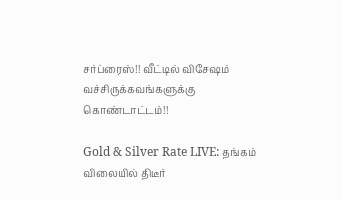சர்ப்ரைஸ்!! வீட்டில் விசேஷம் வச்சிருக்கவங்களுக்கு கொண்டாட்டம்!!

Gold & Silver Rate LIVE: தங்கம் விலையில் திடீர்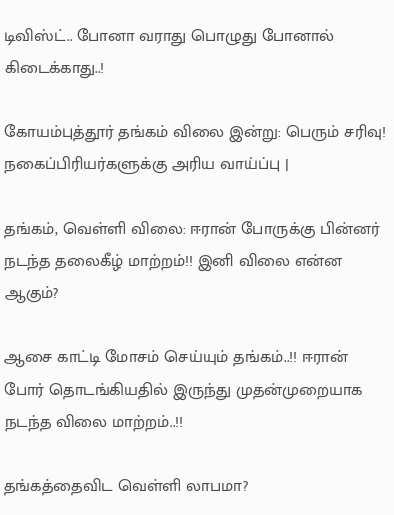டிவிஸ்ட்.. போனா வராது பொழுது போனால் கிடைக்காது..!

கோயம்புத்தூர் தங்கம் விலை இன்று: பெரும் சரிவு! நகைப்பிரியர்களுக்கு அரிய வாய்ப்பு |

தங்கம், வெள்ளி விலை: ஈரான் போருக்கு பின்னர் நடந்த தலைகீழ் மாற்றம்!! இனி விலை என்ன ஆகும்?

ஆசை காட்டி மோசம் செய்யும் தங்கம்..!! ஈரான் போர் தொடங்கியதில் இருந்து முதன்முறையாக நடந்த விலை மாற்றம்..!!

தங்கத்தைவிட வெள்ளி லாபமா?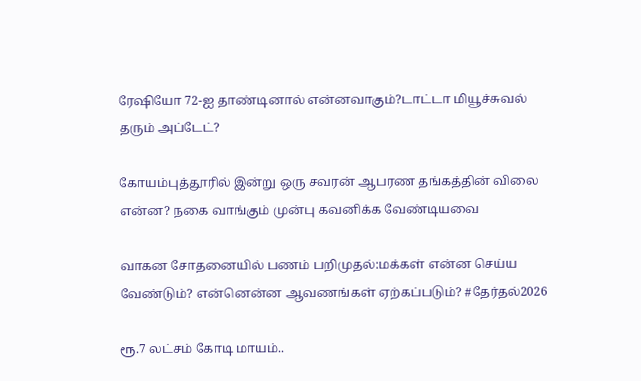ரேஷியோ 72-ஐ தாண்டினால் என்னவாகும்?டாட்டா மியூச்சுவல் தரும் அப்டேட்?

கோயம்புத்தூரில் இன்று ஒரு சவரன் ஆபரண தங்கத்தின் விலை என்ன? நகை வாங்கும் முன்பு கவனிக்க வேண்டியவை

வாகன சோதனையில் பணம் பறிமுதல்:மக்கள் என்ன செய்ய வேண்டும்? என்னென்ன ஆவணங்கள் ஏற்கப்படும்? #தேர்தல்2026

ரூ.7 லட்சம் கோடி மாயம்..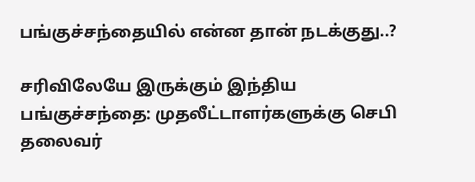பங்குச்சந்தையில் என்ன தான் நடக்குது..?

சரிவிலேயே இருக்கும் இந்திய பங்குச்சந்தை: முதலீட்டாளர்களுக்கு செபி தலைவர்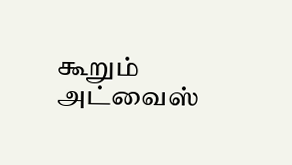கூறும் அட்வைஸ்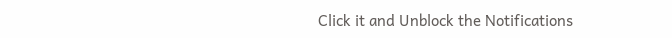Click it and Unblock the Notifications